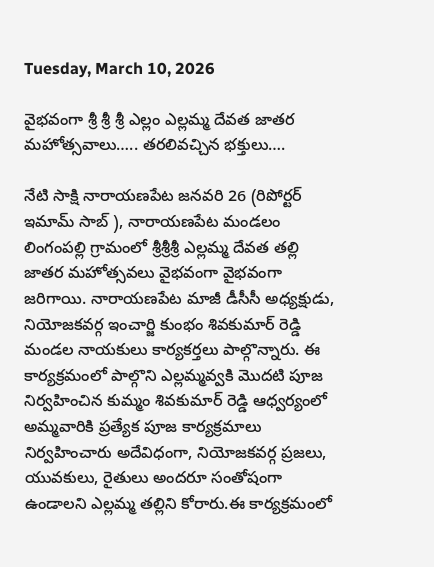Tuesday, March 10, 2026

వైభవంగా శ్రీ శ్రీ శ్రీ ఎల్లం ఎల్లమ్మ దేవత జాతర మహోత్సవాలు….. తరలివచ్చిన భక్తులు….

నేటి సాక్షి నారాయణపేట జనవరి 26 (రిపోర్టర్ ఇమామ్ సాబ్ ), నారాయణపేట మండలం లింగంపల్లి గ్రామంలో శ్రీశ్రీశ్రీ ఎల్లమ్మ దేవత తల్లి జాతర మహోత్సవలు వైభవంగా వైభవంగా జరిగాయి. నారాయణపేట మాజీ డీసీసీ అధ్యక్షుడు, నియోజకవర్గ ఇంచార్జి కుంభం శివకుమార్ రెడ్డి మండల నాయకులు కార్యకర్తలు పాల్గొన్నారు. ఈ కార్యక్రమంలో పాల్గొని ఎల్లమ్మవ్వకి మొదటి పూజ నిర్వహించిన కుమ్మం శివకుమార్ రెడ్డి ఆధ్వర్యంలో అమ్మవారికి ప్రత్యేక పూజ కార్యక్రమాలు నిర్వహించారు అదేవిధంగా, నియోజకవర్గ ప్రజలు, యువకులు, రైతులు అందరూ సంతోషంగా ఉండాలని ఎల్లమ్మ తల్లిని కోరారు.ఈ కార్యక్రమంలో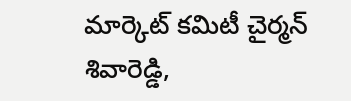మార్కెట్ కమిటీ చైర్మన్ శివారెడ్డి,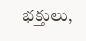భక్తులు,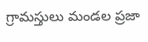గ్రామస్తులు మండల ప్రజా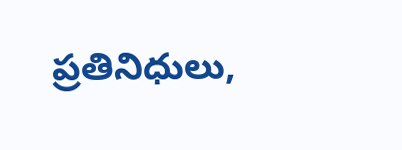ప్రతినిధులు,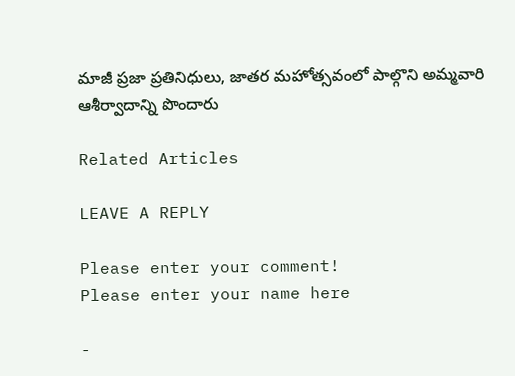మాజీ ప్రజా ప్రతినిధులు, జాతర మహోత్సవంలో పాల్గొని అమ్మవారి ఆశీర్వాదాన్ని పొందారు

Related Articles

LEAVE A REPLY

Please enter your comment!
Please enter your name here

-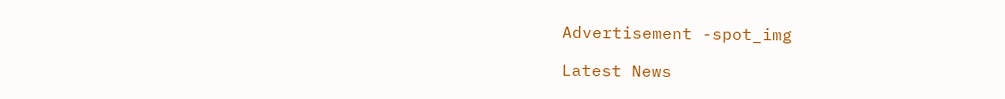Advertisement -spot_img

Latest News